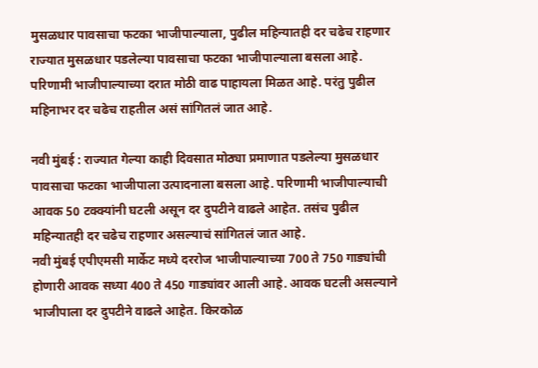मुसळधार पावसाचा फटका भाजीपाल्याला, पुढील महिन्यातही दर चढेच राहणार
राज्यात मुसळधार पडलेल्या पावसाचा फटका भाजीपाल्याला बसला आहे. परिणामी भाजीपाल्याच्या दरात मोठी वाढ पाहायला मिळत आहे. परंतु पुढील महिनाभर दर चढेच राहतील असं सांगितलं जात आहे.

नवी मुंबई : राज्यात गेल्या काही दिवसात मोठ्या प्रमाणात पडलेल्या मुसळधार पावसाचा फटका भाजीपाला उत्पादनाला बसला आहे. परिणामी भाजीपाल्याची आवक 50 टक्क्यांनी घटली असून दर दुपटीने वाढले आहेत. तसंच पुढील महिन्यातही दर चढेच राहणार असल्याचं सांगितलं जात आहे.
नवी मुंबई एपीएमसी मार्केट मध्ये दररोज भाजीपाल्याच्या 700 ते 750 गाड्यांची होणारी आवक सध्या 400 ते 450 गाड्यांवर आली आहे. आवक घटली असल्याने भाजीपाला दर दुपटीने वाढले आहेत. किरकोळ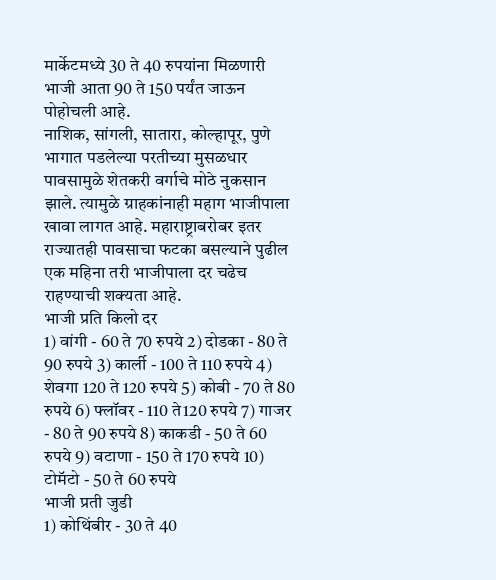मार्केटमध्ये 30 ते 40 रुपयांना मिळणारी भाजी आता 90 ते 150 पर्यंत जाऊन पोहोचली आहे.
नाशिक, सांगली, सातारा, कोल्हापूर, पुणे भागात पडलेल्या परतीच्या मुसळधार पावसामुळे शेतकरी वर्गाचे मोठे नुकसान झाले. त्यामुळे ग्राहकांनाही महाग भाजीपाला खावा लागत आहे. महाराष्ट्राबरोबर इतर राज्यातही पावसाचा फटका बसल्याने पुढील एक महिना तरी भाजीपाला दर चढेच राहण्याची शक्यता आहे.
भाजी प्रति किलो दर
1) वांगी - 60 ते 70 रुपये 2) दोडका - 80 ते 90 रुपये 3) कार्ली - 100 ते 110 रुपये 4) शेवगा 120 ते 120 रुपये 5) कोबी - 70 ते 80 रुपये 6) फ्लॉवर - 110 ते120 रुपये 7) गाजर - 80 ते 90 रुपये 8) काकडी - 50 ते 60 रुपये 9) वटाणा - 150 ते 170 रुपये 10) टोमॅटो - 50 ते 60 रुपये
भाजी प्रती जुडी
1) कोथिंबीर - 30 ते 40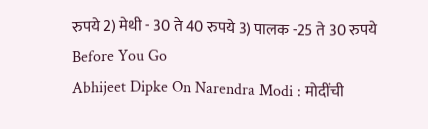रुपये 2) मेथी - 30 ते 40 रुपये 3) पालक -25 ते 30 रुपये
Before You Go
Abhijeet Dipke On Narendra Modi : मोदींची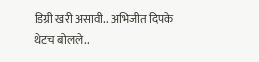डिग्री खरी असावी.. अभिजीत दिपके थेटच बोलले..